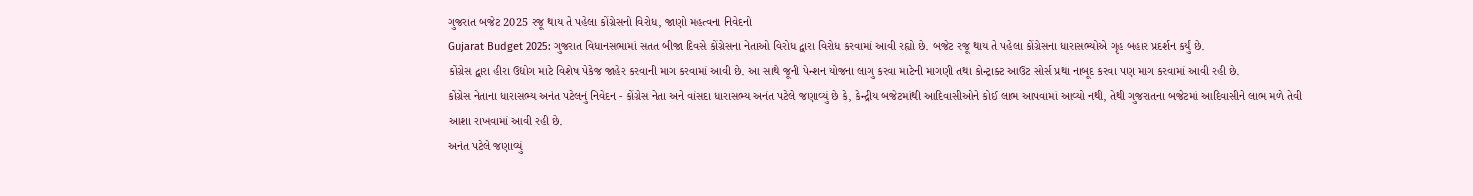ગુજરાત બજેટ 2025 રજૂ થાય તે પહેલા કોંગ્રેસનો વિરોધ, જાણો મહત્વના નિવેદનો
Gujarat Budget 2025: ગુજરાત વિધાનસભામાં સતત બીજા દિવસે કોંગ્રેસના નેતાઓ વિરોધ દ્વારા વિરોધ કરવામાં આવી રહ્યો છે. બજેટ રજૂ થાય તે પહેલા કોંગ્રેસના ધારાસભ્યોએ ગૃહ બહાર પ્રદર્શન કર્યું છે.
કોંગ્રેસ દ્વારા હીરા ઉદ્યોગ માટે વિશેષ પેકેજ જાહેર કરવાની માગ કરવામાં આવી છે. આ સાથે જૂની પેન્શન યોજના લાગુ કરવા માટેની માગણી તથા કોન્ટ્રાક્ટ આઉટ સોર્સ પ્રથા નાબૂદ કરવા પણ માગ કરવામાં આવી રહી છે.
કોંગ્રેસ નેતાના ધારાસભ્ય અનંત પટેલનું નિવેદન - કોંગ્રેસ નેતા અને વાંસદા ધારાસભ્ય અનંત પટેલે જણાવ્યું છે કે, કેન્દ્રીય બજેટમાંથી આદિવાસીઓને કોઈ લાભ આપવામાં આવ્યો નથી, તેથી ગુજરાતના બજેટમાં આદિવાસીને લાભ મળે તેવી આશા રાખવામાં આવી રહી છે.
અનંત પટેલે જણાવ્યું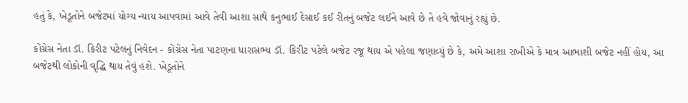હતું કે, ખેડૂતોને બજેટમાં યોગ્ય ન્યાય આપવામાં આવે તેવી આશા સાથે કનુભાઈ દેસાઈ કઈ રીતનું બજેટ લઈને આવે છે તે હવે જોવાનું રહ્યું છે.

કોંગ્રેસ નેતા ડૉ. કિરીટ પટેલનું નિવેદન - કોંગ્રેસ નેતા પાટણના ધારાસભ્ય ડૉ. કિરીટ પટેલે બજેટ રજૂ થાય એ પહેલા જણાવ્યું છે કે, અમે આશા રાખીએ કે માત્ર આભાશી બજેટ નહીં હોય, આ બજેટથી લોકોની વૃદ્ધિ થાય તેવું હશે. ખેડૂતોને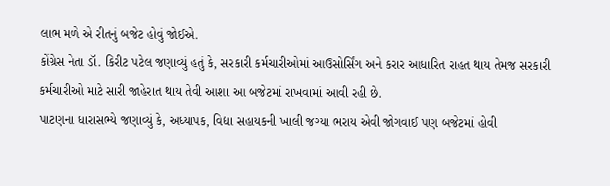લાભ મળે એ રીતનું બજેટ હોવું જોઈએ.
કોંગ્રેસ નેતા ડૉ. કિરીટ પટેલ જણાવ્યું હતું કે, સરકારી કર્મચારીઓમાં આઉસોર્સિંગ અને કરાર આધારિત રાહત થાય તેમજ સરકારી કર્મચારીઓ માટે સારી જાહેરાત થાય તેવી આશા આ બજેટમાં રાખવામાં આવી રહી છે.
પાટણના ધારાસભ્યે જણાવ્યું કે, અધ્યાપક, વિદ્યા સહાયકની ખાલી જગ્યા ભરાય એવી જોગવાઈ પણ બજેટમાં હોવી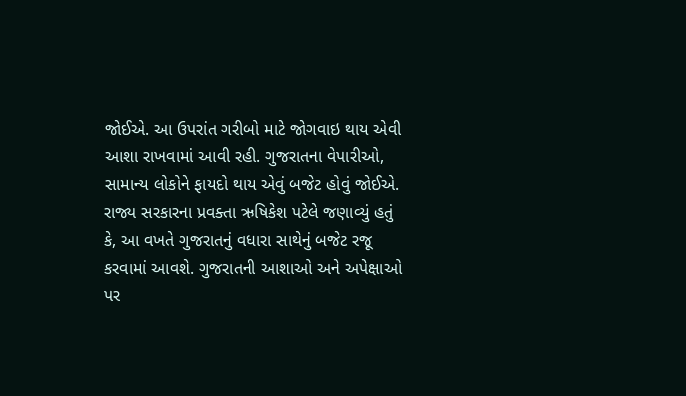જોઈએ. આ ઉપરાંત ગરીબો માટે જોગવાઇ થાય એવી આશા રાખવામાં આવી રહી. ગુજરાતના વેપારીઓ, સામાન્ય લોકોને ફાયદો થાય એવું બજેટ હોવું જોઈએ.
રાજ્ય સરકારના પ્રવક્તા ઋષિકેશ પટેલે જણાવ્યું હતું કે, આ વખતે ગુજરાતનું વધારા સાથેનું બજેટ રજૂ કરવામાં આવશે. ગુજરાતની આશાઓ અને અપેક્ષાઓ પર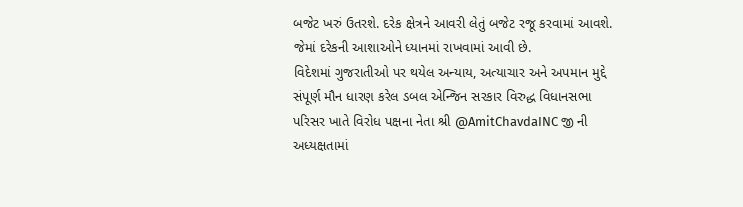બજેટ ખરું ઉતરશે. દરેક ક્ષેત્રને આવરી લેતું બજેટ રજૂ કરવામાં આવશે. જેમાં દરેકની આશાઓને ધ્યાનમાં રાખવામાં આવી છે.
વિદેશમાં ગુજરાતીઓ પર થયેલ અન્યાય, અત્યાચાર અને અપમાન મુદ્દે સંપૂર્ણ મૌન ધારણ કરેલ ડબલ એન્જિન સરકાર વિરુદ્ધ વિધાનસભા પરિસર ખાતે વિરોધ પક્ષના નેતા શ્રી @AmitChavdaINC જી ની અધ્યક્ષતામાં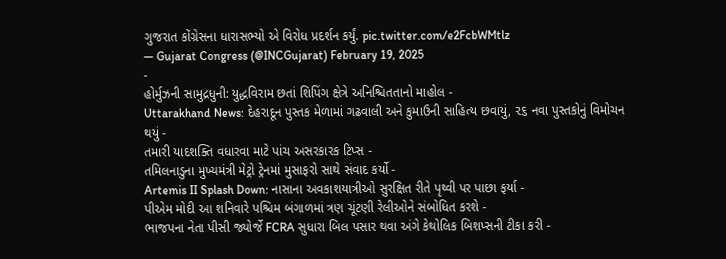ગુજરાત કોંગ્રેસના ધારાસભ્યો એ વિરોધ પ્રદર્શન કર્યું. pic.twitter.com/e2FcbWMtlz
— Gujarat Congress (@INCGujarat) February 19, 2025
-
હોર્મુઝની સામુદ્રધુની: યુદ્ધવિરામ છતાં શિપિંગ ક્ષેત્રે અનિશ્ચિતતાનો માહોલ -
Uttarakhand News: દેહરાદૂન પુસ્તક મેળામાં ગઢવાલી અને કુમાઉની સાહિત્ય છવાયું, ૨૬ નવા પુસ્તકોનું વિમોચન થયું -
તમારી યાદશક્તિ વધારવા માટે પાંચ અસરકારક ટિપ્સ -
તમિલનાડુના મુખ્યમંત્રી મેટ્રો ટ્રેનમાં મુસાફરો સાથે સંવાદ કર્યો -
Artemis II Splash Down: નાસાના અવકાશયાત્રીઓ સુરક્ષિત રીતે પૃથ્વી પર પાછા ફર્યા -
પીએમ મોદી આ શનિવારે પશ્ચિમ બંગાળમાં ત્રણ ચૂંટણી રેલીઓને સંબોધિત કરશે -
ભાજપના નેતા પીસી જ્યોર્જે FCRA સુધારા બિલ પસાર થવા અંગે કેથોલિક બિશપ્સની ટીકા કરી -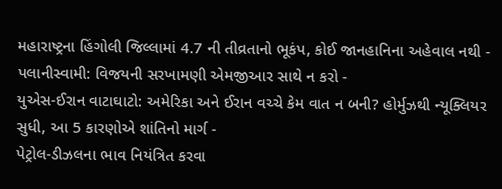મહારાષ્ટ્રના હિંગોલી જિલ્લામાં 4.7 ની તીવ્રતાનો ભૂકંપ, કોઈ જાનહાનિના અહેવાલ નથી -
પલાનીસ્વામી: વિજયની સરખામણી એમજીઆર સાથે ન કરો -
યુએસ-ઈરાન વાટાઘાટો: અમેરિકા અને ઈરાન વચ્ચે કેમ વાત ન બની? હોર્મુઝથી ન્યૂક્લિયર સુધી, આ 5 કારણોએ શાંતિનો માર્ગ -
પેટ્રોલ-ડીઝલના ભાવ નિયંત્રિત કરવા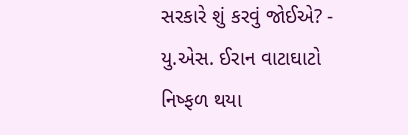સરકારે શું કરવું જોઈએ? -
યુ.એસ. ઈરાન વાટાઘાટો નિષ્ફળ થયા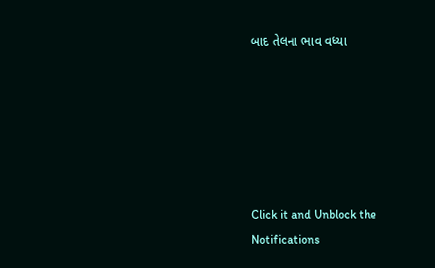બાદ તેલના ભાવ વધ્યા






Click it and Unblock the Notifications